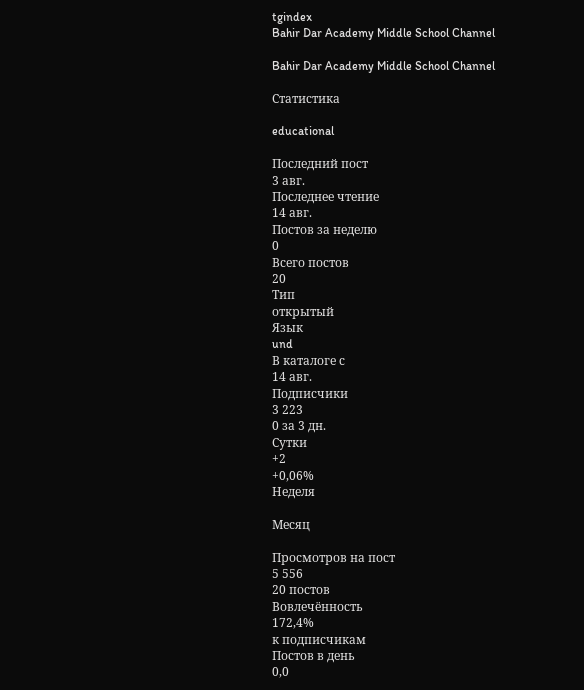tgindex
Bahir Dar Academy Middle School Channel

Bahir Dar Academy Middle School Channel

Статистика

educational

Последний пост
3 авг.
Последнее чтение
14 авг.
Постов за неделю
0
Всего постов
20
Тип
открытый
Язык
und
В каталоге с
14 авг.
Подписчики
3 223
0 за 3 дн.
Сутки
+2
+0,06%
Неделя

Месяц

Просмотров на пост
5 556
20 постов
Вовлечённость
172,4%
к подписчикам
Постов в день
0,0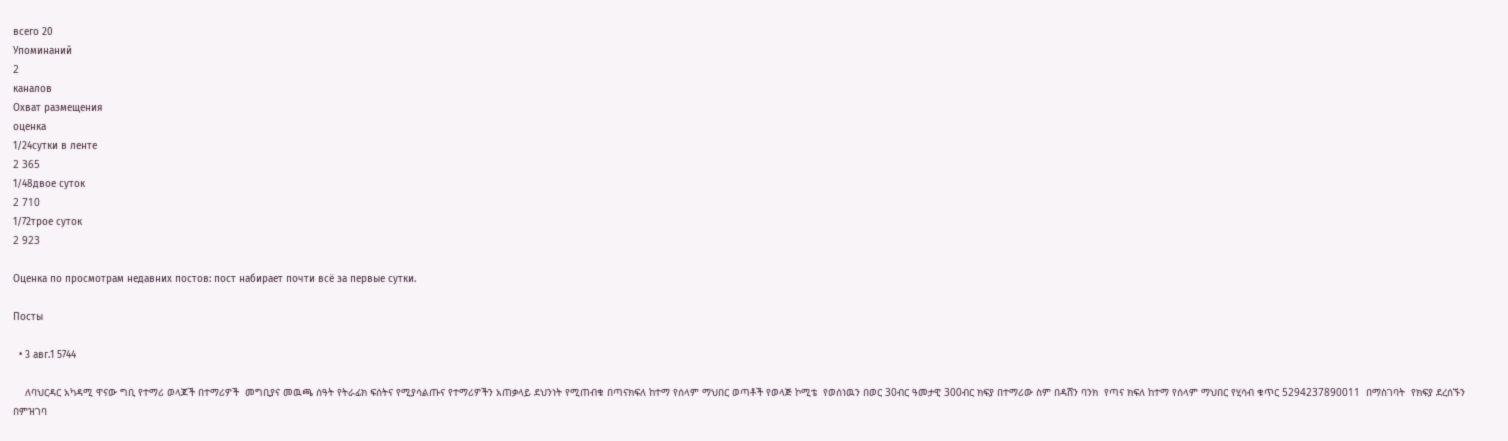всего 20
Упоминаний
2
каналов
Охват размещения
оценка
1/24сутки в ленте
2 365
1/48двое суток
2 710
1/72трое суток
2 923

Оценка по просмотрам недавних постов: пост набирает почти всё за первые сутки.

Посты

  • 3 авг.1 5744

    ለባህርዳር አካዳሚ ዋናው ግቢ የተማሪ ወላጆች በተማሪዎች  መግቢያና መዉጫ ሰዓት የትራፊክ ፍሰትና የሚያሳልጡና የተማሪዎችን አጠቃላይ ደህንነት የሚጠብቁ በጣናክፍለ ከተማ የሰላም ማህበር ወጣቶች የወላጅ ኮሚቴ  የወሰነዉን በወር 30ብር ዓመታዊ 300ብር ክፍያ በተማሪው ስም በዳሸን ባንክ  የጣና ክፍለ ከተማ የሰላም ማህበር የሂሳብ ቁጥር 5294237890011  በማስገባት  የክፍያ ደረሰኙን በምዝገባ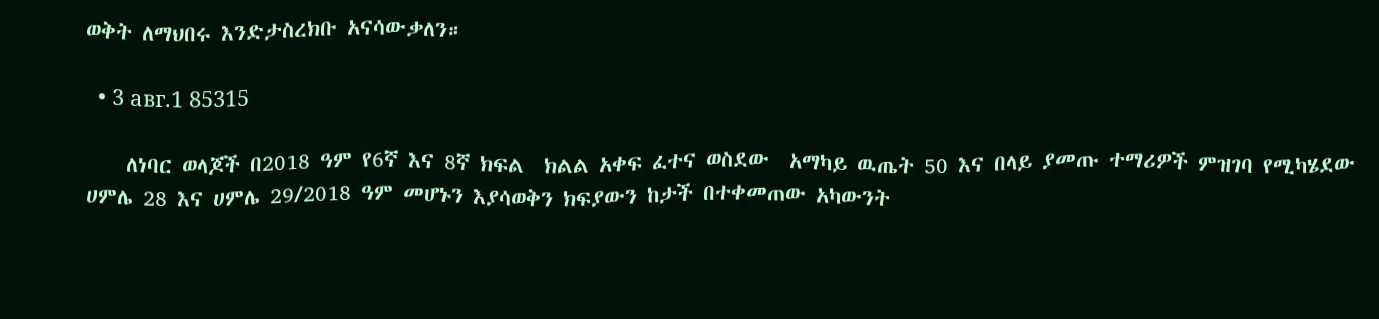ወቅት ለማህበሩ እንድታስረክቡ አናሳውቃለን።

  • 3 авг.1 85315

    ለነባር ወላጆች በ2018 ዓም የ6ኛ እና 8ኛ ክፍል  ክልል አቀፍ ፈተና ወስደው  አማካይ ዉጤት 50 እና በላይ ያመጡ ተማሪዎች ምዝገባ የሚካሄደው ሀምሌ 28 እና ሀምሌ 29/2018 ዓም መሆኑን እያሳወቅን ክፍያውን ከታች በተቀመጠው አካውንት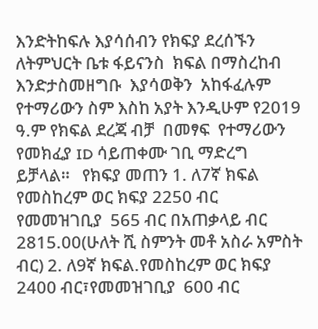እንድትከፍሉ እያሳሰብን የክፍያ ደረሰኙን  ለትምህርት ቤቱ ፋይናንስ  ክፍል በማስረከብ እንድታስመዘግቡ  እያሳወቅን  አከፋፈሉም የተማሪውን ስም እስከ አያት እንዲሁም የ2019  ዓ.ም የክፍል ደረጃ ብቻ  በመፃፍ  የተማሪውን የመክፈያ ID ሳይጠቀሙ ገቢ ማድረግ ይቻላል።   የክፍያ መጠን 1. ለ7ኛ ክፍል የመስከረም ወር ክፍያ 2250 ብር የመመዝገቢያ  565 ብር በአጠቃላይ ብር 2815.00(ሁለት ሺ ስምንት መቶ አስራ አምስት  ብር) 2. ለ9ኛ ክፍል.የመስከረም ወር ክፍያ 2400 ብር፣የመመዝገቢያ  600 ብር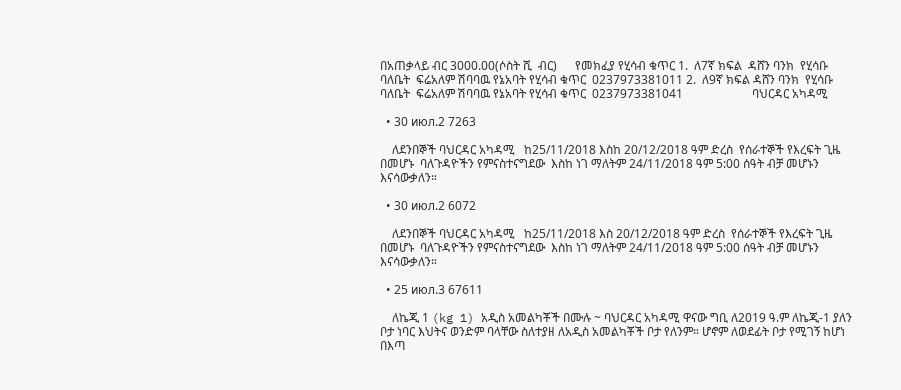በአጠቃላይ ብር 3000.00(ሶስት ሺ  ብር)      የመክፈያ የሂሳብ ቁጥር 1.  ለ7ኛ ክፍል  ዳሸን ባንክ  የሂሳቡ ባለቤት  ፍሬአለም ሽባባዉ የኔአባት የሂሳብ ቁጥር  0237973381011 2.  ለ9ኛ ክፍል ዳሸን ባንክ  የሂሳቡ ባለቤት  ፍሬአለም ሽባባዉ የኔአባት የሂሳብ ቁጥር  0237973381041                       ባህርዳር አካዳሚ

  • 30 июл.2 7263

    ለደንበኞች ባህርዳር አካዳሚ   ከ25/11/2018 እስከ 20/12/2018 ዓም ድረስ  የሰራተኞች የእረፍት ጊዜ በመሆኑ  ባለጉዳዮችን የምናስተናግደው  እስከ ነገ ማለትም 24/11/2018 ዓም 5:00 ሰዓት ብቻ መሆኑን እናሳውቃለን።

  • 30 июл.2 6072

    ለደንበኞች ባህርዳር አካዳሚ   ከ25/11/2018 እስ 20/12/2018 ዓም ድረስ  የሰራተኞች የእረፍት ጊዜ በመሆኑ  ባለጉዳዮችን የምናስተናግደው  እስከ ነገ ማለትም 24/11/2018 ዓም 5:00 ሰዓት ብቻ መሆኑን እናሳውቃለን።

  • 25 июл.3 67611

    ለኬጂ 1 (kg 1) አዲስ አመልካቾች በሙሉ ~ ባህርዳር አካዳሚ ዋናው ግቢ ለ2019 ዓ.ም ለኬጂ-1 ያለን ቦታ ነባር እህትና ወንድም ባላቸው ስለተያዘ ለአዲስ አመልካቾች ቦታ የለንም። ሆኖም ለወደፊት ቦታ የሚገኝ ከሆነ በእጣ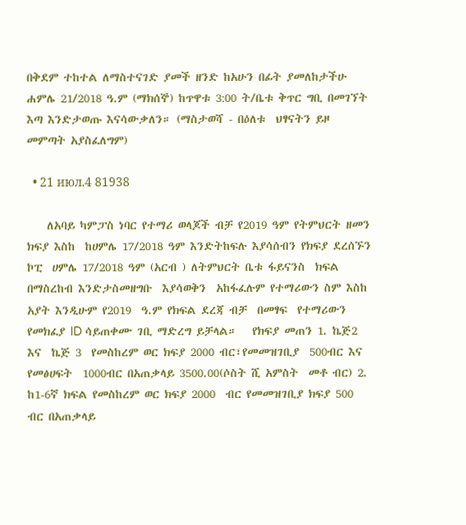በቅደም ተከተል ለማስተናገድ ያመች ዘንድ ከአሁን በፊት ያመለከታችሁ ሐምሌ 21/2018 ዓ.ም (ማክሰኞ) ከጥዋቱ 3:00 ት/ቤቱ ቅጥር ግቢ በመገኘት እጣ እንድታወጡ እናሳውቃለን። (ማስታወሻ - በዕለቱ  ህፃናትን ይዞ መምጣት አያስፈለግም)

  • 21 июл.4 81938

    ለአባይ ካምፓስ ነባር የተማሪ ወላጆች ብቻ የ2019 ዓም የትምህርት ዘመን ክፍያ እስከ  ከሀምሌ 17/2018 ዓም እንድትከፍሉ እያሳሰብን የክፍያ ደረሰኙን ኮፒ  ሀምሌ 17/2018 ዓም (አርብ ) ለትምህርት ቤቱ ፋይናንስ  ክፍል በማስረከብ እንድታስመዘግቡ  እያሳወቅን  አከፋፈሉም የተማሪውን ስም እስከ አያት እንዲሁም የ2019  ዓ.ም የክፍል ደረጃ ብቻ  በመፃፍ  የተማሪውን የመክፈያ ID ሳይጠቀሙ ገቢ ማድረግ ይቻላል።   የክፍያ መጠን 1. ኬጅ2  እና  ኬጅ 3  የመስከረም ወር ክፍያ 2000 ብር፣የመመዝገቢያ  500ብር እና የመፅሀፍት  1000ብር በአጠቃላይ 3500.00(ሶስት ሺ አምስት  መቶ ብር) 2. ከ1-6ኛ ክፍል የመስከረም ወር ክፍያ 2000  ብር የመመዝገቢያ ክፍያ 500 ብር በአጠቃላይ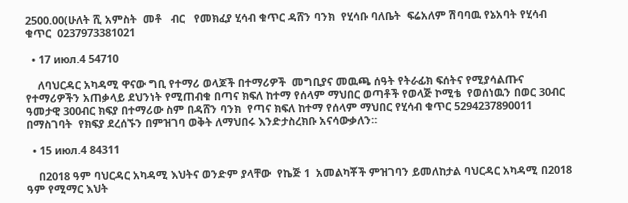2500.00(ሁለት ሺ አምስት  መቶ   ብር   የመክፈያ ሂሳብ ቁጥር ዳሸን ባንክ  የሂሳቡ ባለቤት  ፍሬአለም ሽባባዉ የኔአባት የሂሳብ ቁጥር  0237973381021

  • 17 июл.4 54710

    ለባህርዳር አካዳሚ ዋናው ግቢ የተማሪ ወላጆች በተማሪዎች  መግቢያና መዉጫ ሰዓት የትራፊክ ፍሰትና የሚያሳልጡና የተማሪዎችን አጠቃላይ ደህንነት የሚጠብቁ በጣና ክፍለ ከተማ የሰላም ማህበር ወጣቶች የወላጅ ኮሚቴ  የወሰነዉን በወር 30ብር ዓመታዊ 300ብር ክፍያ በተማሪው ስም በዳሸን ባንክ  የጣና ክፍለ ከተማ የሰላም ማህበር የሂሳብ ቁጥር 5294237890011  በማስገባት  የክፍያ ደረሰኙን በምዝገባ ወቅት ለማህበሩ እንድታስረክቡ አናሳውቃለን።

  • 15 июл.4 84311

    በ2018 ዓም ባህርዳር አካዳሚ እህትና ወንድም ያላቸው  የኬጅ 1  አመልካቾች ምዝገባን ይመለከታል ባህርዳር አካዳሚ በ2018 ዓም የሚማር እህት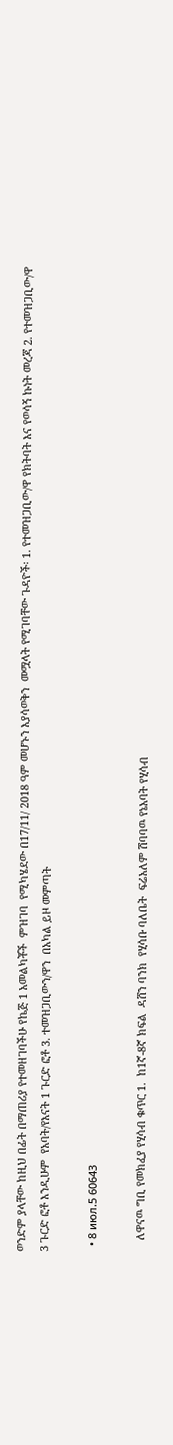ወንድም ያላቸው ከዚህ በፊት በማጠሪያ የተመዘገባችሁ የኬጅ 1 አመልካቾች  ምዝገባ  የሚካሄደው በ17/11/ 2018 ዓም መሆኑን እያሳወቅን  መሟላት የሚገባቸው ጉዳዮች፡ 1. የተመዝጋቢው/ዋ የክትባት እና የወሳኝ ኩነት መረጃ 2. የተመዝጋቢው/ዋ 3 ጉርድ ፎቶ እንዲሁም  የአባት/የእናት 1 ጉርድ ፎቶ 3. ተመዝጋቢውን/ዋን  በአካል ይዞ መምጣት

  • 8 июл.5 60643

    ለዋናዉ ግቢ የመክፈያ የሂሳብ ቁጥር 1.  ከ1ኛ-8ኛ ክፍል  ዳሸን ባንክ  የሂሳቡ ባለቤት  ፍሬአለም ሽባባዉ የኔአባት የሂሳብ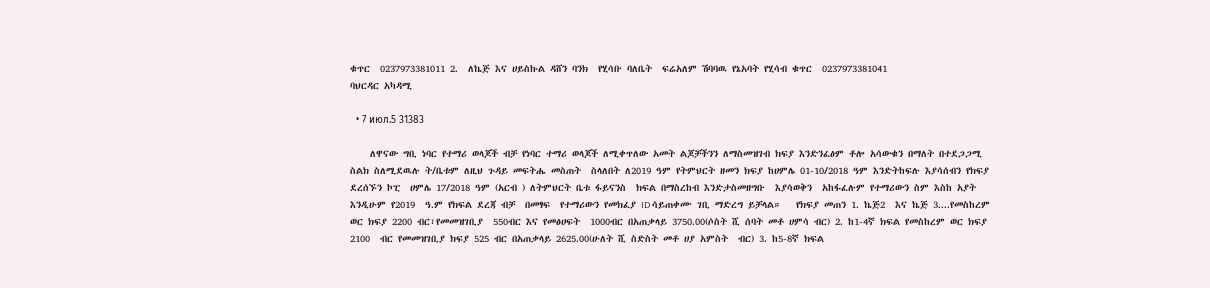ቁጥር  0237973381011 2.  ለኬጅ እና ሀይስኩል ዳሸን ባንክ  የሂሳቡ ባለቤት  ፍሬአለም ሽባባዉ የኔአባት የሂሳብ ቁጥር  0237973381041                       ባህርዳር አካዳሚ

  • 7 июл.5 31383

    ለዋናው ግቢ ነባር የተማሪ ወላጆች ብቻ የነባር ተማሪ ወላጆች ለሚቀጥለው አመት ልጆቻችንን ለማስመዝገብ ክፍያ እንድንፈፅም ቶሎ አሳውቁን በማለት በተደጋጋሚ  ስልክ ስለሚደዉሉ ት/ቤቱም ለዚህ ጉዳይ መፍትሔ መስጠት  ስላለበት ለ2019 ዓም የትምህርት ዘመን ክፍያ ከሀምሌ 01-10/2018 ዓም እንድትከፍሉ እያሳሰብን የክፍያ ደረሰኙን ኮፒ  ሀምሌ 17/2018 ዓም (አርብ ) ለትምህርት ቤቱ ፋይናንስ  ክፍል በማስረከብ እንድታስመዘግቡ  እያሳወቅን  አከፋፈሉም የተማሪውን ስም እስከ አያት እንዲሁም የ2019  ዓ.ም የክፍል ደረጃ ብቻ  በመፃፍ  የተማሪውን የመክፈያ ID ሳይጠቀሙ ገቢ ማድረግ ይቻላል።   የክፍያ መጠን 1. ኬጅ2  እና ኬጅ 3....የመስከረም ወር ክፍያ 2200 ብር፣የመመዝገቢያ  550ብር እና የመፅሀፍት  1000ብር በአጠቃላይ 3750.00(ሶስት ሺ ሰባት መቶ ሀምሳ ብር) 2. ከ1-4ኛ ክፍል የመስከረም ወር ክፍያ 2100  ብር የመመዝገቢያ ክፍያ 525 ብር በአጠቃላይ 2625.00(ሁለት ሺ ስድስት መቶ ሀያ አምስት  ብር) 3. ከ5-8ኛ ክፍል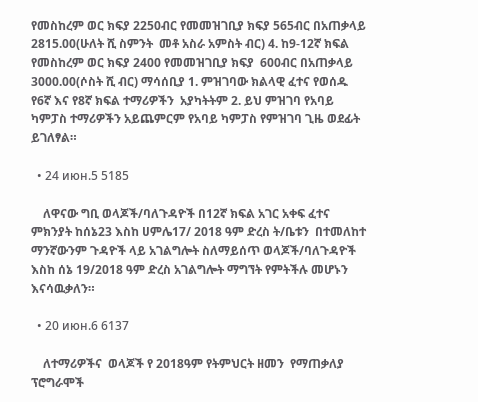የመስከረም ወር ክፍያ 2250ብር የመመዝገቢያ ክፍያ 565ብር በአጠቃላይ 2815.00(ሁለት ሺ ስምንት  መቶ አስራ አምስት ብር) 4. ከ9-12ኛ ክፍል የመስከረም ወር ክፍያ 2400 የመመዝገቢያ ክፍያ  600ብር በአጠቃላይ  3000.00(ሶስት ሺ ብር) ማሳሰቢያ 1. ምዝገባው ክልላዊ ፈተና የወሰዱ የ6ኛ እና የ8ኛ ክፍል ተማሪዎችን  አያካትትም 2. ይህ ምዝገባ የአባይ ካምፓስ ተማሪዎችን አይጨምርም የአባይ ካምፓስ የምዝገባ ጊዜ ወደፊት ይገለፃል።

  • 24 июн.5 5185

    ለዋናው ግቢ ወላጆች/ባለጉዳዮች በ12ኛ ክፍል አገር አቀፍ ፈተና ምክንያት ከሰኔ23 እስከ ሀምሌ17/ 2018 ዓም ድረስ ት/ቤቱን  በተመለከተ ማንኛውንም ጉዳዮች ላይ አገልግሎት ስለማይሰጥ ወላጆች/ባለጉዳዮች  እስከ ሰኔ 19/2018 ዓም ድረስ አገልግሎት ማግኘት የምትችሉ መሆኑን እናሳዉቃለን።

  • 20 июн.6 6137

    ለተማሪዎችና  ወላጆች የ 2018ዓም የትምህርት ዘመን  የማጠቃለያ ፕሮግራሞች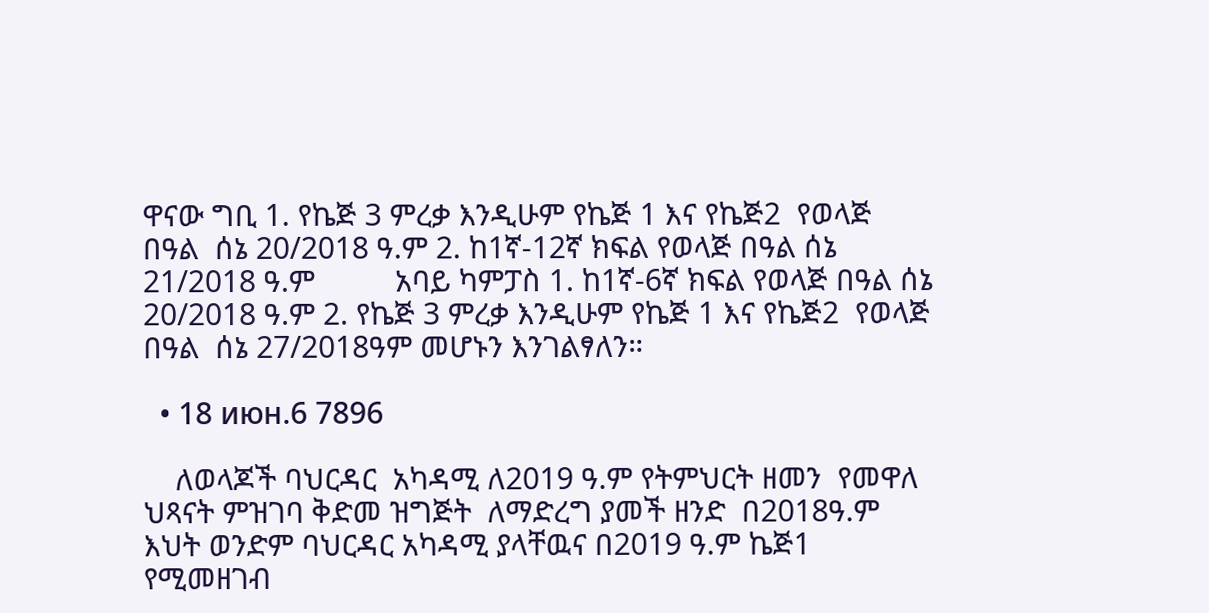ዋናው ግቢ 1. የኬጅ 3 ምረቃ እንዲሁም የኬጅ 1 እና የኬጅ2  የወላጅ በዓል  ሰኔ 20/2018 ዓ.ም 2. ከ1ኛ-12ኛ ክፍል የወላጅ በዓል ሰኔ 21/2018 ዓ.ም          አባይ ካምፓስ 1. ከ1ኛ-6ኛ ክፍል የወላጅ በዓል ሰኔ 20/2018 ዓ.ም 2. የኬጅ 3 ምረቃ እንዲሁም የኬጅ 1 እና የኬጅ2  የወላጅ በዓል  ሰኔ 27/2018ዓም መሆኑን እንገልፃለን።

  • 18 июн.6 7896

    ለወላጆች ባህርዳር  አካዳሚ ለ2019 ዓ.ም የትምህርት ዘመን  የመዋለ ህጻናት ምዝገባ ቅድመ ዝግጅት  ለማድረግ ያመች ዘንድ  በ2018ዓ.ም እህት ወንድም ባህርዳር አካዳሚ ያላቸዉና በ2019 ዓ.ም ኬጅ1 የሚመዘገብ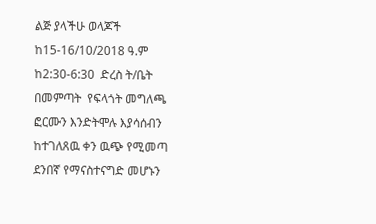ልጅ ያላችሁ ወላጆች  ከ15-16/10/2018 ዓ.ም ከ2:30-6:30  ድረስ ት/ቤት በመምጣት  የፍላጎት መግለጫ ፎርሙን እንድትሞሉ እያሳሰብን ከተገለጸዉ ቀን ዉጭ የሚመጣ ደንበኛ የማናስተናግድ መሆኑን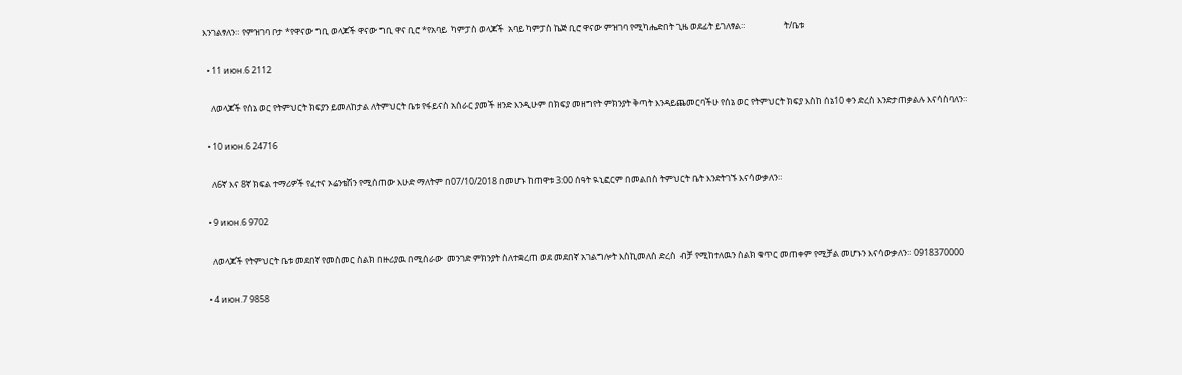እንገልፃለን። የምዝገባ ቦታ *የዋናው ግቢ ወላጆች ዋናው ግቢ ዋና ቢሮ *የአባይ  ካምፓስ ወላጆች  አባይ ካምፓስ ኬጅ ቢሮ ዋናው ምዝገባ የሚካሔድበት ጊዜ ወደፊት ይገለፃል።                   ት/ቤቱ

  • 11 июн.6 2112

    ለወላጆች የሰኔ ወር የትምህርት ክፍያን ይመለከታል ለትምህርት ቤቱ የፋይናስ አሰራር ያመች ዘንድ እንዲሁም በክፍያ መዘግየት ምክንያት ቅጣት እንዳይጨመርባችሁ የሰኔ ወር የትምህርት ክፍያ እስከ ሰኔ10 ቀን ድረስ እንድታጠቃልሉ እናሳስባለን።

  • 10 июн.6 24716

    ለ6ኛ እና 8ኛ ክፍል ተማሪዎች የፈተና ኦሬንቴሽን የሚሰጠው እሁድ ማለትም በ07/10/2018 በመሆኑ ከጠዋቱ 3:00 ሰዓት ዪኒፎርም በመልበስ ትምህርት ቤት እንድትገኙ እናሳውቃለን።

  • 9 июн.6 9702

    ለወላጆች የትምህርት ቤቱ መደበኛ የመስመር ስልክ በዙሪያዉ በሚሰራው  መንገድ ምክንያት ስለተቋረጠ ወደ መደበኛ አገልግሎት እስኪመለስ ድረስ  ብቻ የሚከተለዉን ስልክ ቁጥር መጠቀም የሚቻል መሆኑን እናሳውቃለን። 0918370000

  • 4 июн.7 9858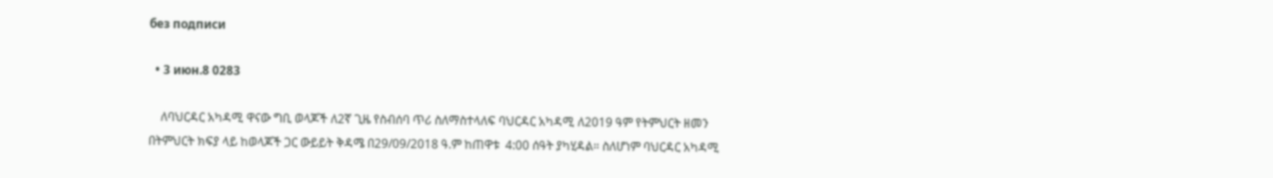без подписи

  • 3 июн.8 0283

    ለባህርዳር አካዳሚ ዋናው ግቢ ወላጆች ለ2ኛ ጊዜ የስብሰባ ጥሪ ስለማስተላለፍ ባህርዳር አካዳሚ ለ2019 ዓም የትምህርት ዘመን በትምህርት ክፍያ ላይ ከወላጆች ጋር ውይይት ቅዳሜ በ29/09/2018 ዓ.ም ከጠዋቱ  4:00 ሰዓት ያካሂዳል። ስለሆነም ባህርዳር አካዳሚ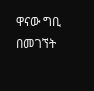ዋናው ግቢ በመገኘት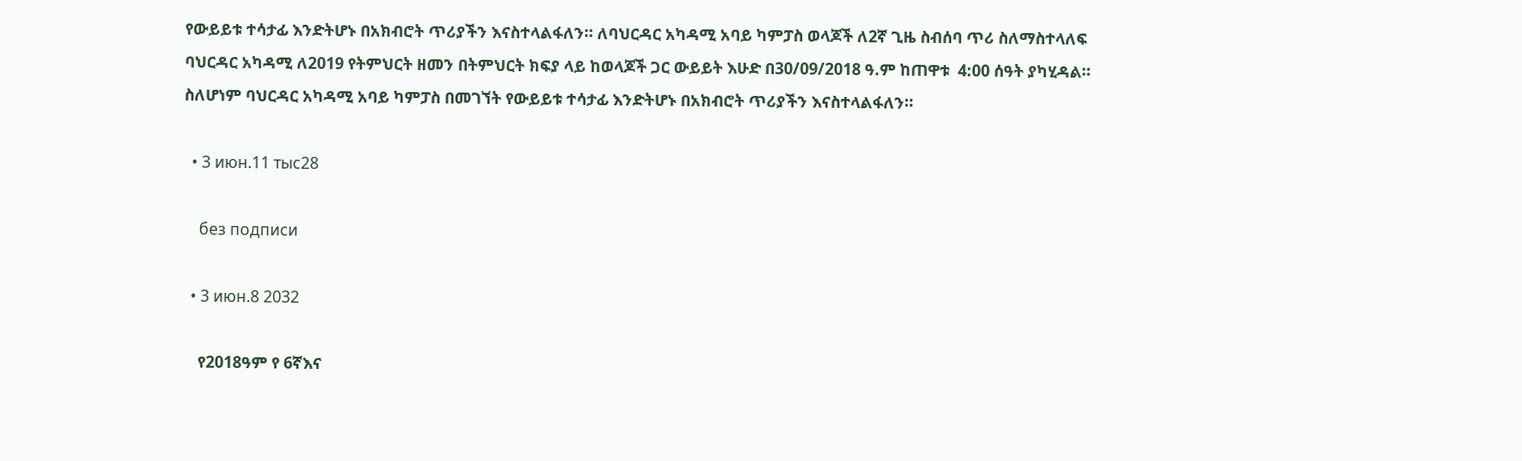የውይይቱ ተሳታፊ እንድትሆኑ በአክብሮት ጥሪያችን እናስተላልፋለን። ለባህርዳር አካዳሚ አባይ ካምፓስ ወላጆች ለ2ኛ ጊዜ ስብሰባ ጥሪ ስለማስተላለፍ ባህርዳር አካዳሚ ለ2019 የትምህርት ዘመን በትምህርት ክፍያ ላይ ከወላጆች ጋር ውይይት እሁድ በ30/09/2018 ዓ.ም ከጠዋቱ  4:00 ሰዓት ያካሂዳል። ስለሆነም ባህርዳር አካዳሚ አባይ ካምፓስ በመገኘት የውይይቱ ተሳታፊ እንድትሆኑ በአክብሮት ጥሪያችን እናስተላልፋለን።

  • 3 июн.11 тыс28

    без подписи

  • 3 июн.8 2032

    የ2018ዓም የ 6ኛእና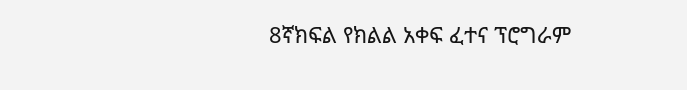8ኛክፍል የክልል አቀፍ ፈተና ፕሮግራም